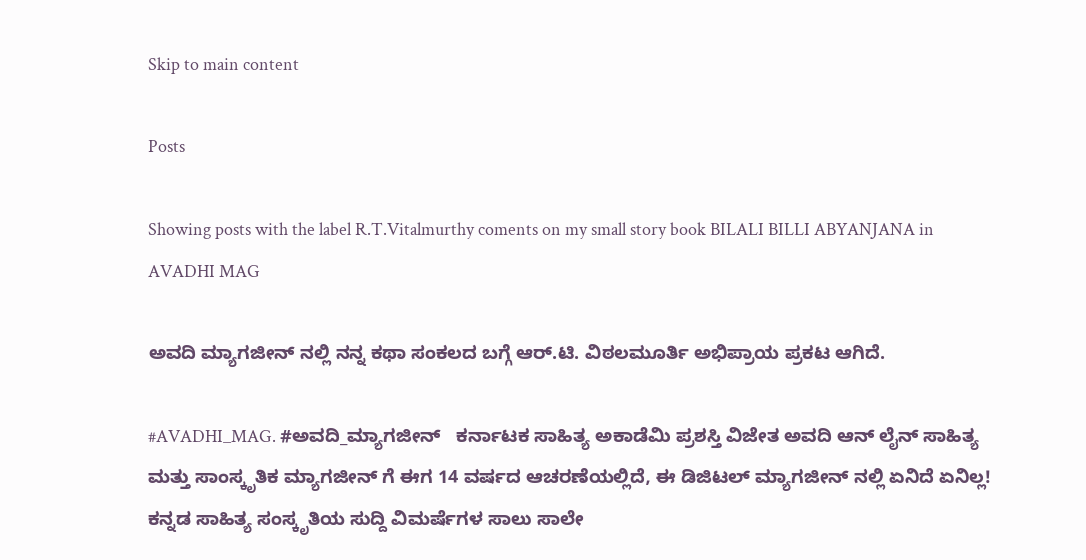Skip to main content

Posts

Showing posts with the label R.T.Vitalmurthy coments on my small story book BILALI BILLI ABYANJANA in AVADHI MAG

ಅವದಿ ಮ್ಯಾಗಜೀನ್ ನಲ್ಲಿ ನನ್ನ ಕಥಾ ಸಂಕಲದ ಬಗ್ಗೆ ಆರ್.ಟಿ. ವಿಠಲಮೂರ್ತಿ ಅಭಿಪ್ರಾಯ ಪ್ರಕಟ ಆಗಿದೆ.

#AVADHI_MAG. #ಅವದಿ_ಮ್ಯಾಗಜೀನ್   ಕರ್ನಾಟಕ ಸಾಹಿತ್ಯ ಅಕಾಡೆಮಿ ಪ್ರಶಸ್ತಿ ವಿಜೇತ ಅವದಿ ಆನ್ ಲೈನ್ ಸಾಹಿತ್ಯ ಮತ್ತು ಸಾಂಸ್ಕೃತಿಕ ಮ್ಯಾಗಜೀನ್ ಗೆ ಈಗ 14 ವರ್ಷದ ಆಚರಣೆಯಲ್ಲಿದೆ, ಈ ಡಿಜಿಟಲ್ ಮ್ಯಾಗಜೀನ್ ನಲ್ಲಿ ಏನಿದೆ ಏನಿಲ್ಲ! ಕನ್ನಡ ಸಾಹಿತ್ಯ ಸಂಸ್ಕೃತಿಯ ಸುದ್ದಿ ವಿಮರ್ಷೆಗಳ ಸಾಲು ಸಾಲೇ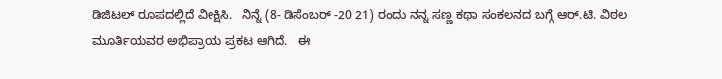ಡಿಜಿಟಲ್ ರೂಪದಲ್ಲಿದೆ ವೀಕ್ಷಿಸಿ.   ನಿನ್ನೆ (8- ಡಿಸೆಂಬರ್ -20 21) ರಂದು ನನ್ನ ಸಣ್ಣ ಕಥಾ ಸಂಕಲನದ ಬಗ್ಗೆ ಆರ್.ಟಿ. ವಿಠಲ ಮೂರ್ತಿಯವರ ಅಭಿಪ್ರಾಯ ಪ್ರಕಟ ಆಗಿದೆ.   ಈ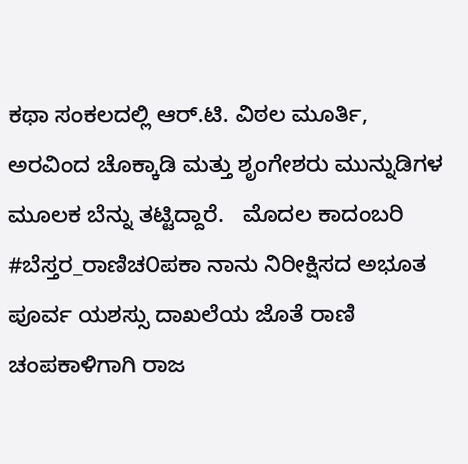ಕಥಾ ಸಂಕಲದಲ್ಲಿ ಆರ್.ಟಿ. ವಿಠಲ ಮೂರ್ತಿ, ಅರವಿಂದ ಚೊಕ್ಕಾಡಿ ಮತ್ತು ಶೃಂಗೇಶರು ಮುನ್ನುಡಿಗಳ ಮೂಲಕ ಬೆನ್ನು ತಟ್ಟಿದ್ದಾರೆ.   ಮೊದಲ ಕಾದಂಬರಿ #ಬೆಸ್ತರ_ರಾಣಿಚ೦ಪಕಾ ನಾನು ನಿರೀಕ್ಷಿಸದ ಅಭೂತ ಪೂರ್ವ ಯಶಸ್ಸು ದಾಖಲೆಯ ಜೊತೆ ರಾಣಿ ಚಂಪಕಾಳಿಗಾಗಿ ರಾಜ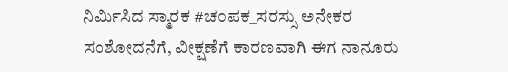ನಿರ್ಮಿಸಿದ ಸ್ಮಾರಕ #ಚ೦ಪಕ_ಸರಸ್ಸು ಅನೇಕರ ಸಂಶೋದನೆಗೆ, ವೀಕ್ಷಣೆಗೆ ಕಾರಣವಾಗಿ ಈಗ ನಾನೂರು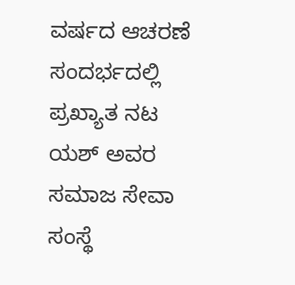ವರ್ಷದ ಆಚರಣೆ ಸಂದರ್ಭದಲ್ಲಿ ಪ್ರಖ್ಯಾತ ನಟ ಯಶ್ ಅವರ ಸಮಾಜ ಸೇವಾ ಸಂಸ್ಥೆ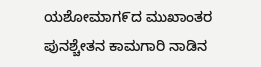ಯಶೋಮಾಗ೯ದ ಮುಖಾಂತರ ಪುನಶ್ಚೇತನ ಕಾಮಗಾರಿ ನಾಡಿನ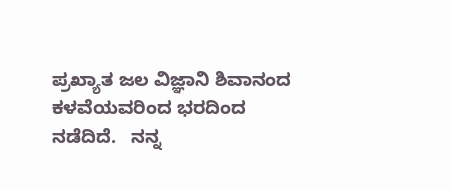ಪ್ರಖ್ಯಾತ ಜಲ ವಿಜ್ಞಾನಿ ಶಿವಾನಂದ ಕಳವೆಯವರಿಂದ ಭರದಿಂದ ನಡೆದಿದೆ.   ನನ್ನ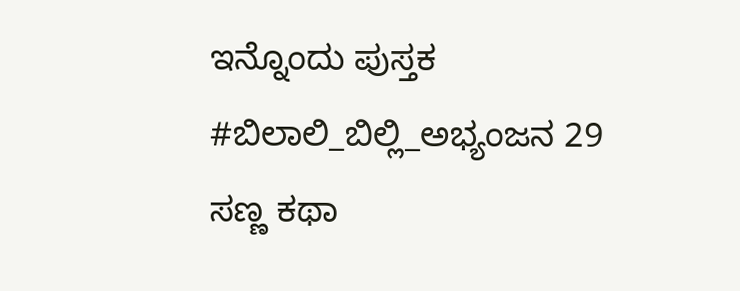ಇನ್ನೊಂದು ಪುಸ್ತಕ #ಬಿಲಾಲಿ_ಬಿಲ್ಲಿ_ಅಭ್ಯಂಜನ 29 ಸಣ್ಣ ಕಥಾ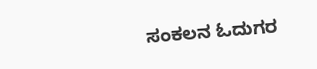ಸಂಕಲನ ಓದುಗರ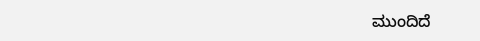ಮುಂದಿದೆ